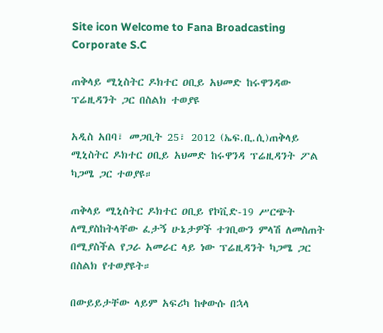Site icon Welcome to Fana Broadcasting Corporate S.C

ጠቅላይ ሚኒስትር ዶክተር ዐቢይ አህመድ ከሩዋንዳው ፕሬዚዳንት ጋር በስልክ ተወያዩ

አዲስ አበባ፣ መጋቢት 25፣ 2012 (ኤፍ.ቢ.ሲ)ጠቅላይ ሚኒስትር ዶክተር ዐቢይ አህመድ ከሩዋንዳ ፕሬዚዳንት ፖል ካጋሜ ጋር ተወያዩ።

ጠቅላይ ሚኒስትር ዶክተር ዐቢይ የኮቪድ-19 ሥርጭት ለሚያስከትላቸው ፈታኝ ሁኔታዎች ተገቢውን ምላሽ ለመስጠት በሚያስችል የጋራ አመራር ላይ ነው ፕሬዚዳንት ካጋሜ ጋር በስልክ የተወያዩት።

በውይይታቸው ላይም አፍሪካ ከቀውሱ በኋላ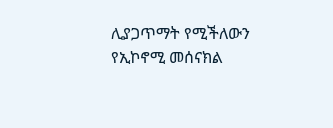ሊያጋጥማት የሚችለውን የኢኮኖሚ መሰናክል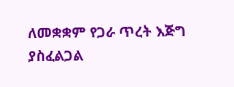ለመቋቋም የጋራ ጥረት እጅግ ያስፈልጋል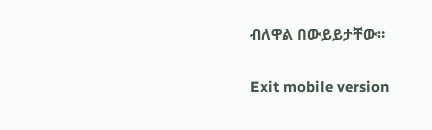ብለዋል በውይይታቸው።

Exit mobile version